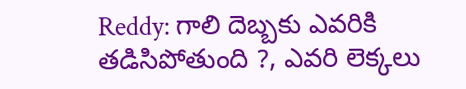Reddy: గాలి దెబ్బకు ఎవరికి తడిసిపోతుంది ?, ఎవరి లెక్కలు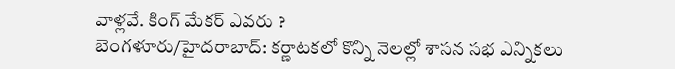వాళ్లవే. కింగ్ మేకర్ ఎవరు ?
బెంగళూరు/హైదరాబాద్: కర్ణాటకలో కొన్ని నెలల్లో శాసన సభ ఎన్నికలు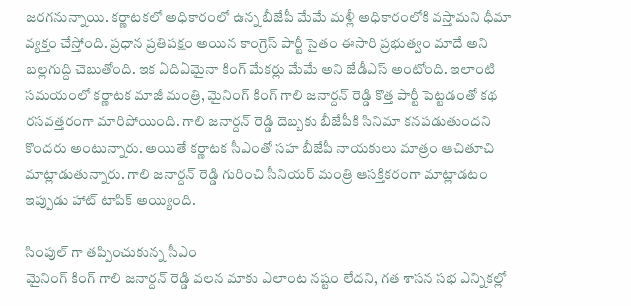జరగనున్నాయి. కర్ణాటకలో అధికారంలో ఉన్న బీజేపీ మేమే మళ్లీ అధికారంలోకి వస్తామని ధీమా వ్యక్తం చేస్తోంది. ప్రధాన ప్రతిపక్షం అయిన కాంగ్రెస్ పార్టీ సైతం ఈసారి ప్రభుత్వం మాదే అని బల్లగుద్ది చెబుతోంది. ఇక ఏదిఏమైనా కింగ్ మేకర్లు మేమే అని జేడీఎస్ అంటోంది. ఇలాంటి సమయంలో కర్ణాటక మాజీ మంత్రి, మైనింగ్ కింగ్ గాలి జనార్దన్ రెడ్డి కొత్త పార్టీ పెట్టడంతో కథ రసవత్తరంగా మారిపోయింది. గాలి జనార్దన్ రెడ్డి దెబ్బకు బీజేపీకి సినిమా కనపడుతుందని కొందరు అంటున్నారు. అయితే కర్ణాటక సీఎంతో సహ బీజేపీ నాయకులు మాత్రం ఆచితూచి మాట్లాడుతున్నారు. గాలి జనార్దన్ రెడ్డి గురించి సీనియర్ మంత్రి ఆసక్తికరంగా మాట్లాడటం ఇప్పుడు హాట్ టాపిక్ అయ్యింది.

సింపుల్ గా తప్పించుకున్న సీఎం
మైనింగ్ కింగ్ గాలి జనార్దన్ రెడ్డి వలన మాకు ఎలాంట నష్టం లేదని, గత శాసన సభ ఎన్నికల్లో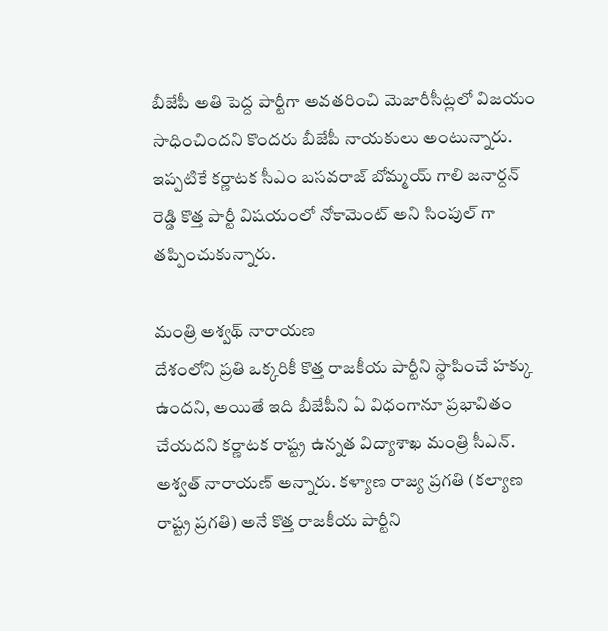బీజేపీ అతి పెద్ద పార్టీగా అవతరించి మెజారీసీట్లలో విజయం సాధించిందని కొందరు బీజేపీ నాయకులు అంటున్నారు. ఇప్పటికే కర్ణాటక సీఎం బసవరాజ్ బోమ్మయ్ గాలి జనార్దన్ రెడ్డి కొత్త పార్టీ విషయంలో నోకామెంట్ అని సింపుల్ గా తప్పించుకున్నారు.

మంత్రి అశ్వథ్ నారాయణ
దేశంలోని ప్రతి ఒక్కరికీ కొత్త రాజకీయ పార్టీని స్థాపించే హక్కు ఉందని, అయితే ఇది బీజేపీని ఏ విధంగానూ ప్రభావితం చేయదని కర్ణాటక రాష్ట్ర ఉన్నత విద్యాశాఖ మంత్రి సీఎన్. అశ్వత్ నారాయణ్ అన్నారు. కళ్యాణ రాజ్య ప్రగతి (కల్యాణ రాష్ట్ర ప్రగతి) అనే కొత్త రాజకీయ పార్టీని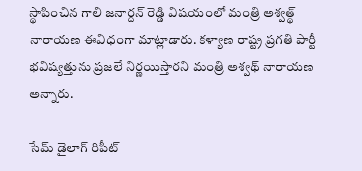స్థాపించిన గాలి జనార్దన్ రెడ్డి విషయంలో మంత్రి అశ్వత్థ్ నారాయణ ఈవిధంగా మాట్లాడారు. కళ్యాణ రాష్ట్ర ప్రగతి పార్టీ భవిష్యత్తును ప్రజలే నిర్ణయిస్తారని మంత్రి అశ్వథ్ నారాయణ అన్నారు.

సేమ్ డైలాగ్ రిపీట్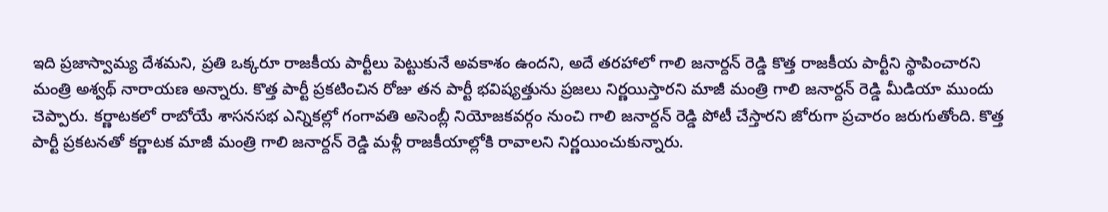ఇది ప్రజాస్వామ్య దేశమని, ప్రతి ఒక్కరూ రాజకీయ పార్టీలు పెట్టుకునే అవకాశం ఉందని, అదే తరహాలో గాలి జనార్దన్ రెడ్డి కొత్త రాజకీయ పార్టీని స్థాపించారని మంత్రి అశ్వథ్ నారాయణ అన్నారు. కొత్త పార్టీ ప్రకటించిన రోజు తన పార్టీ భవిష్యత్తును ప్రజలు నిర్ణయిస్తారని మాజీ మంత్రి గాలి జనార్దన్ రెడ్డి మీడియా ముందు చెప్పారు. కర్ణాటకలో రాబోయే శాసనసభ ఎన్నికల్లో గంగావతి అసెంబ్లీ నియోజకవర్గం నుంచి గాలి జనార్దన్ రెడ్డి పోటీ చేస్తారని జోరుగా ప్రచారం జరుగుతోంది. కొత్త పార్టీ ప్రకటనతో కర్ణాటక మాజీ మంత్రి గాలి జనార్దన్ రెడ్డి మళ్లీ రాజకీయాల్లోకి రావాలని నిర్ణయించుకున్నారు.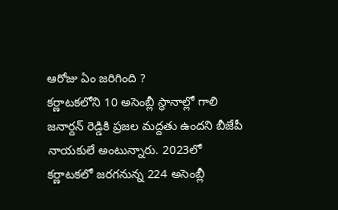ఆరోజు ఏం జరిగింది ?
కర్ణాటకలోని 10 అసెంబ్లీ స్థానాల్లో గాలి జనార్దన్ రెడ్డికి ప్రజల మద్దతు ఉందని బీజేపీ నాయకులే అంటున్నారు. 2023లో కర్ణాటకలో జరగనున్న 224 అసెంబ్లీ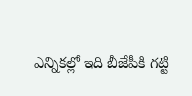ఎన్నికల్లో ఇది బీజేపీకి గట్టి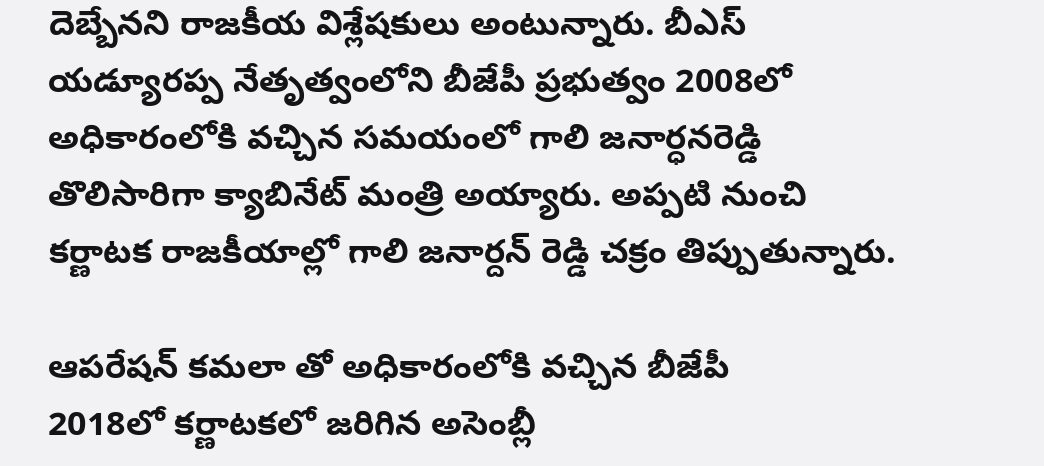దెబ్బేనని రాజకీయ విశ్లేషకులు అంటున్నారు. బీఎస్ యడ్యూరప్ప నేతృత్వంలోని బీజేపీ ప్రభుత్వం 2008లో అధికారంలోకి వచ్చిన సమయంలో గాలి జనార్ధనరెడ్డి తొలిసారిగా క్యాబినేట్ మంత్రి అయ్యారు. అప్పటి నుంచి కర్ణాటక రాజకీయాల్లో గాలి జనార్దన్ రెడ్డి చక్రం తిప్పుతున్నారు.

ఆపరేషన్ కమలా తో అధికారంలోకి వచ్చిన బీజేపీ
2018లో కర్ణాటకలో జరిగిన అసెంబ్లీ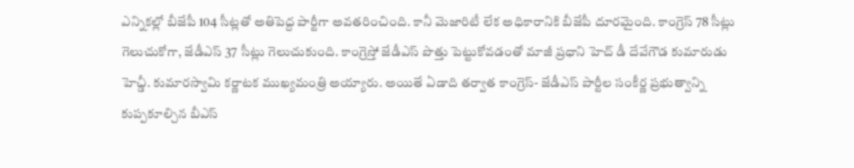ఎన్నికల్లో బీజేపీ 104 సీట్లతో అతిపెద్ద పార్టీగా అవతరించింది. కానీ మెజారిటీ లేక అధికారానికి బీజేపీ దూరమైంది. కాంగ్రెస్ 78 సీట్లు గెలుచుకోగా, జేడీఎస్ 37 సీట్లు గెలుచుకుంది. కాంగ్రెస్తో జేడీఎస్ పొత్తు పెట్టుకోవడంతో మాజీ ప్రధాని హెచ్ డీ దేవేగౌడ కుమారుడు హెచ్డీ. కుమారస్వామి కర్ణాటక ముఖ్యమంత్రి అయ్యారు. అయితే ఏడాది తర్వాత కాంగ్రెస్- జేడీఎస్ పార్టీల సంకీర్ణ ప్రభుత్వాన్ని కుప్పకూల్చిన బీఎస్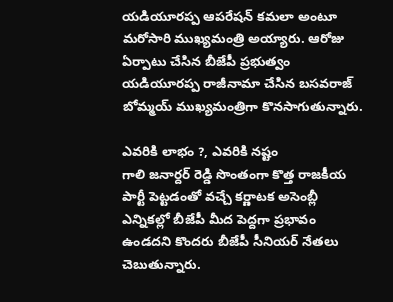యడియూరప్ప ఆపరేషన్ కమలా అంటూ మరోసారి ముఖ్యమంత్రి అయ్యారు. ఆరోజు ఏర్పాటు చేసిన బీజేపీ ప్రభుత్వం యడియూరప్ప రాజీనామా చేసిన బసవరాజ్ బోమ్మయ్ ముఖ్యమంత్రిగా కొనసాగుతున్నారు.

ఎవరికి లాభం ?, ఎవరికి నష్టం
గాలి జనార్దర్ రెడ్డి సొంతంగా కొత్త రాజకీయ పార్టీ పెట్టడంతో వచ్చే కర్ణాటక అసెంబ్లీ ఎన్నికల్లో బీజేపీ మీద పెద్దగా ప్రభావం ఉండదని కొందరు బీజేపీ సీనియర్ నేతలు చెబుతున్నారు.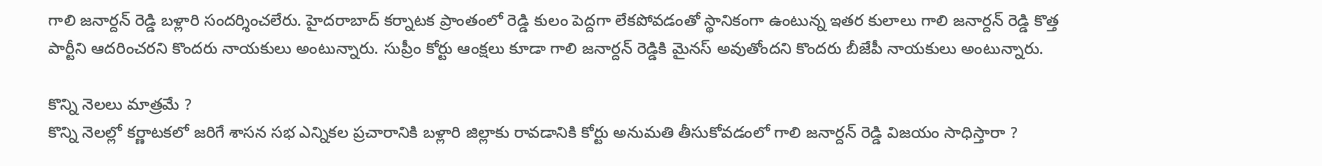గాలి జనార్దన్ రెడ్డి బళ్లారి సందర్శించలేరు. హైదరాబాద్ కర్నాటక ప్రాంతంలో రెడ్డి కులం పెద్దగా లేకపోవడంతో స్థానికంగా ఉంటున్న ఇతర కులాలు గాలి జనార్దన్ రెడ్డి కొత్త పార్టీని ఆదరించరని కొందరు నాయకులు అంటున్నారు. సుప్రీం కోర్టు ఆంక్షలు కూడా గాలి జనార్దన్ రెడ్డికి మైనస్ అవుతోందని కొందరు బీజేపీ నాయకులు అంటున్నారు.

కొన్ని నెలలు మాత్రమే ?
కొన్ని నెలల్లో కర్ణాటకలో జరిగే శాసన సభ ఎన్నికల ప్రచారానికి బళ్లారి జిల్లాకు రావడానికి కోర్టు అనుమతి తీసుకోవడంలో గాలి జనార్దన్ రెడ్డి విజయం సాధిస్తారా ?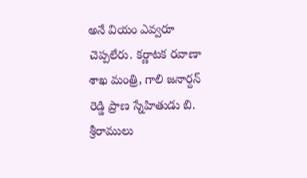అనే వియం ఎవ్వరూ చెప్పలేరు. కర్ణాటక రవాణా శాఖ మంత్రి, గాలి జనార్దన్ రెడ్డి ప్రాణ స్నేహితుడు బి. శ్రీరాములు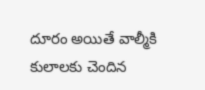దూరం అయితే వాల్మీకి కులాలకు చెందిన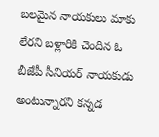బలమైన నాయకులు మాకు లేరని బళ్లారికి చెందిన ఓ బీజేపీ సీనియర్ నాయకుడు అంటున్నారని కన్నడ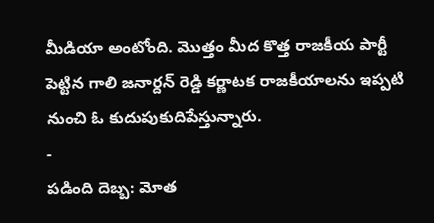మీడియా అంటోంది. మొత్తం మీద కొత్త రాజకీయ పార్టీ పెట్టిన గాలి జనార్దన్ రెడ్డి కర్ణాటక రాజకీయాలను ఇప్పటి నుంచి ఓ కుదుపుకుదిపేస్తున్నారు.
-
పడింది దెబ్బ: మోత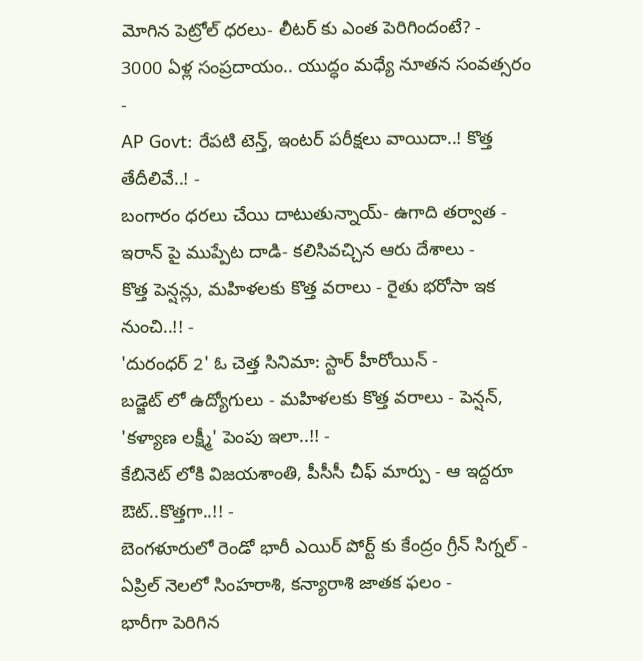మోగిన పెట్రోల్ ధరలు- లీటర్ కు ఎంత పెరిగిందంటే? -
3000 ఏళ్ల సంప్రదాయం.. యుద్ధం మధ్యే నూతన సంవత్సరం -
AP Govt: రేపటి టెన్త్, ఇంటర్ పరీక్షలు వాయిదా..! కొత్త తేదీలివే..! -
బంగారం ధరలు చేయి దాటుతున్నాయ్- ఉగాది తర్వాత -
ఇరాన్ పై ముప్పేట దాడి- కలిసివచ్చిన ఆరు దేశాలు -
కొత్త పెన్షన్లు, మహిళలకు కొత్త వరాలు - రైతు భరోసా ఇక నుంచి..!! -
'దురంధర్ 2' ఓ చెత్త సినిమా: స్టార్ హీరోయిన్ -
బడ్జెట్ లో ఉద్యోగులు - మహిళలకు కొత్త వరాలు - పెన్షన్, 'కళ్యాణ లక్ష్మీ' పెంపు ఇలా..!! -
కేబినెట్ లోకి విజయశాంతి, పీసీసీ చీఫ్ మార్పు - ఆ ఇద్దరూ ఔట్..కొత్తగా..!! -
బెంగళూరులో రెండో భారీ ఎయిర్ పోర్ట్ కు కేంద్రం గ్రీన్ సిగ్నల్ -
ఏప్రిల్ నెలలో సింహరాశి, కన్యారాశి జాతక ఫలం -
భారీగా పెరిగిన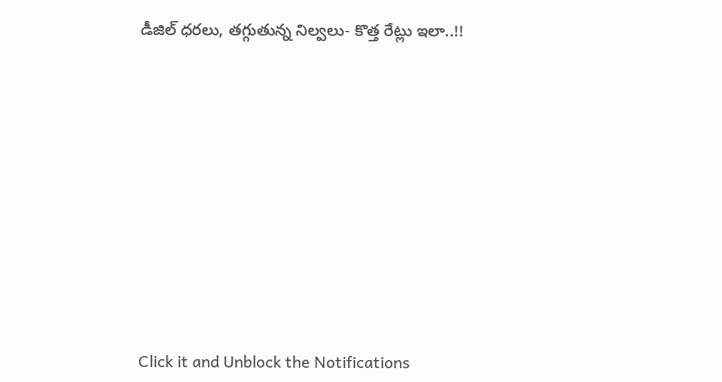డీజిల్ ధరలు, తగ్గుతున్న నిల్వలు- కొత్త రేట్లు ఇలా..!!












Click it and Unblock the Notifications